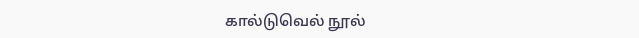கால்டுவெல் நூல்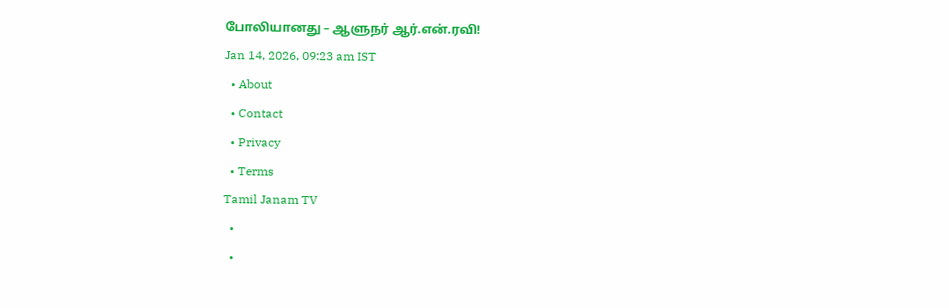போலியானது – ஆளுநர் ஆர்.என்.ரவி!
Jan 14, 2026, 09:23 am IST
  • About
  • Contact
  • Privacy
  • Terms
Tamil Janam TV
  •
  •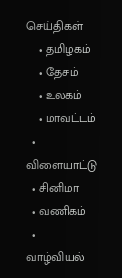செய்திகள்
    • தமிழகம்
    • தேசம்
    • உலகம்
    • மாவட்டம்
  • விளையாட்டு
  • சினிமா
  • வணிகம்
  • வாழ்வியல்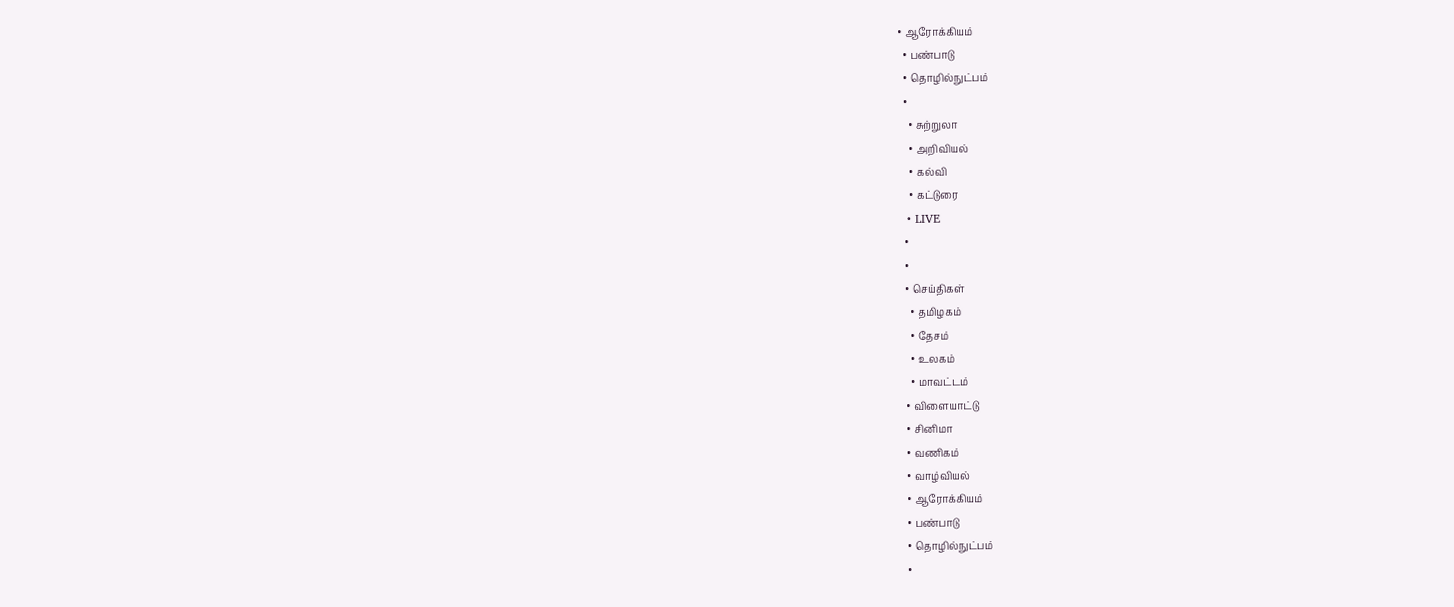• ஆரோக்கியம்
  • பண்பாடு
  • தொழில்நுட்பம்
  •
    • சுற்றுலா
    • அறிவியல்
    • கல்வி
    • கட்டுரை
  • LIVE
  •
  •
  • செய்திகள்
    • தமிழகம்
    • தேசம்
    • உலகம்
    • மாவட்டம்
  • விளையாட்டு
  • சினிமா
  • வணிகம்
  • வாழ்வியல்
  • ஆரோக்கியம்
  • பண்பாடு
  • தொழில்நுட்பம்
  •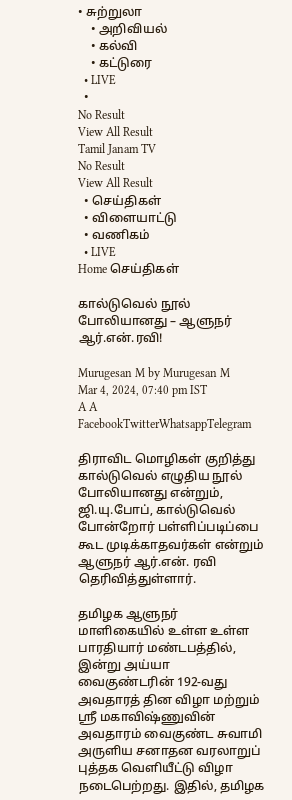• சுற்றுலா
    • அறிவியல்
    • கல்வி
    • கட்டுரை
  • LIVE
  •
No Result
View All Result
Tamil Janam TV
No Result
View All Result
  • செய்திகள்
  • விளையாட்டு
  • வணிகம்
  • LIVE
Home செய்திகள்

கால்டுவெல் நூல் போலியானது – ஆளுநர் ஆர்.என்.ரவி!

Murugesan M by Murugesan M
Mar 4, 2024, 07:40 pm IST
A A
FacebookTwitterWhatsappTelegram

திராவிட மொழிகள் குறித்து கால்டுவெல் எழுதிய நூல் போலியானது என்றும், ஜி.யு.போப், கால்டுவெல் போன்றோர் பள்ளிப்படிப்பை கூட முடிக்காதவர்கள் என்றும் ஆளுநர் ஆர்.என். ரவி தெரிவித்துள்ளார்.

தமிழக ஆளுநர் மாளிகையில் உள்ள உள்ள பாரதியார் மண்டபத்தில், இன்று அய்யா வைகுண்டரின் 192-வது அவதாரத் தின விழா மற்றும் ஸ்ரீ மகாவிஷ்ணுவின் அவதாரம் வைகுண்ட சுவாமி அருளிய சனாதன வரலாறுப் புத்தக வெளியீட்டு விழா நடைபெற்றது. இதில், தமிழக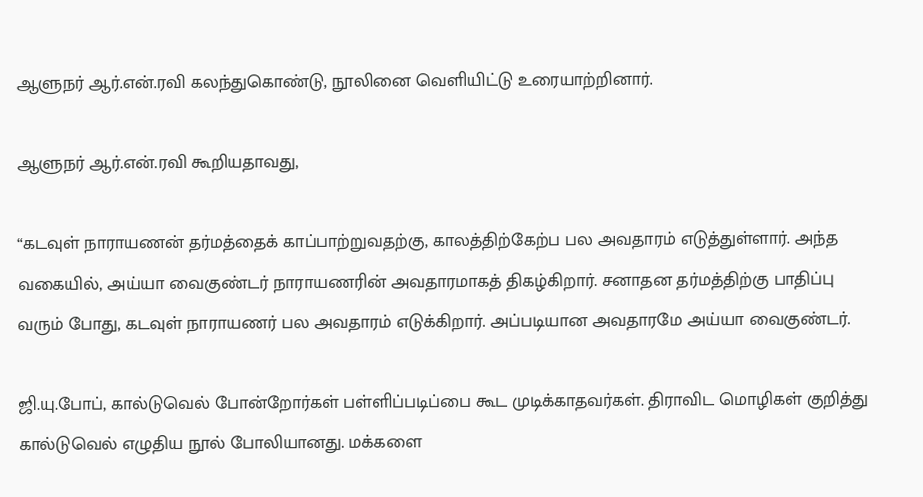ஆளுநர் ஆர்.என்.ரவி கலந்துகொண்டு, நூலினை வெளியிட்டு உரையாற்றினார்.

ஆளுநர் ஆர்.என்.ரவி கூறியதாவது,

“கடவுள் நாராயணன் தர்மத்தைக் காப்பாற்றுவதற்கு, காலத்திற்கேற்ப பல அவதாரம் எடுத்துள்ளார். அந்த வகையில், அய்யா வைகுண்டர் நாராயணரின் அவதாரமாகத் திகழ்கிறார். சனாதன தர்மத்திற்கு பாதிப்பு வரும் போது, கடவுள் நாராயணர் பல அவதாரம் எடுக்கிறார். அப்படியான அவதாரமே அய்யா வைகுண்டர்.

ஜி.யு.போப், கால்டுவெல் போன்றோர்கள் பள்ளிப்படிப்பை கூட முடிக்காதவர்கள். திராவிட மொழிகள் குறித்து கால்டுவெல் எழுதிய நூல் போலியானது. மக்களை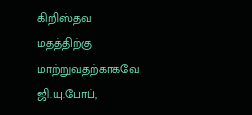கிறிஸ்தவ மதத்திற்கு மாற்றுவதற்காகவே ஜி.யு.போப்,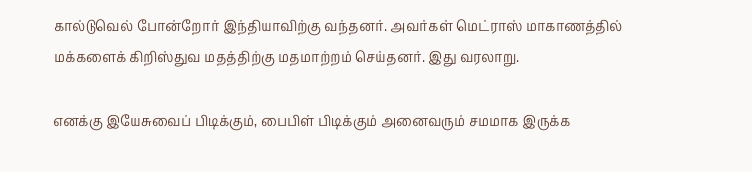கால்டுவெல் போன்றோர் இந்தியாவிற்கு வந்தனர். அவர்கள் மெட்ராஸ் மாகாணத்தில் மக்களைக் கிறிஸ்துவ மதத்திற்கு மதமாற்றம் செய்தனர். இது வரலாறு.

எனக்கு இயேசுவைப் பிடிக்கும், பைபிள் பிடிக்கும் அனைவரும் சமமாக இருக்க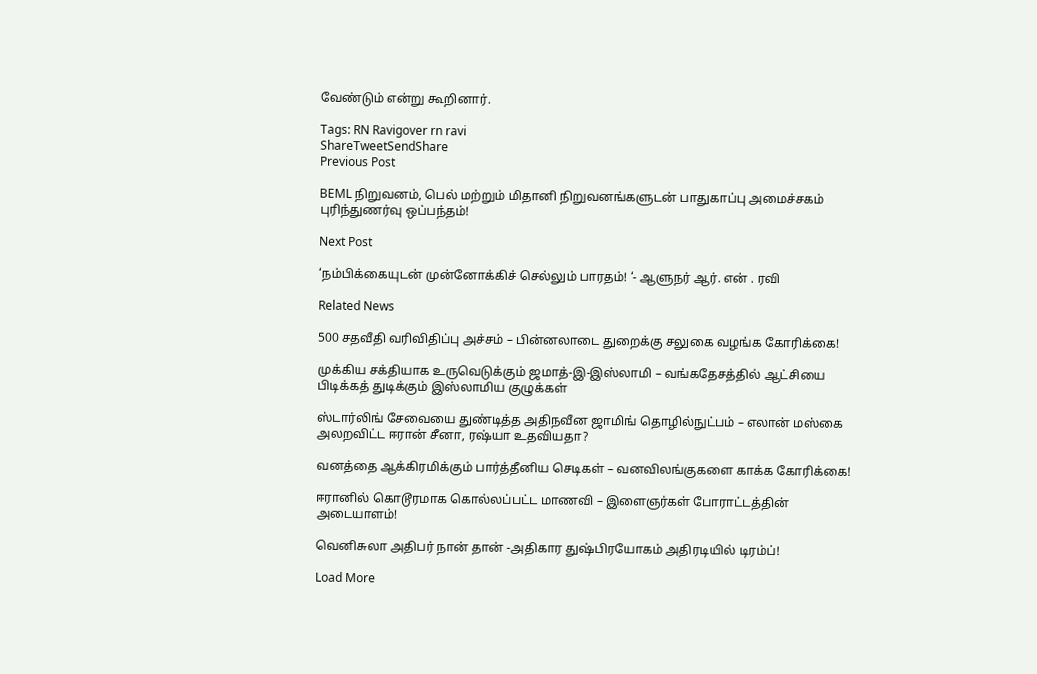வேண்டும் என்று கூறினார்.

Tags: RN Ravigover rn ravi
ShareTweetSendShare
Previous Post

BEML நிறுவனம், பெல் மற்றும் மிதானி நிறுவனங்களுடன் பாதுகாப்பு அமைச்சகம் புரிந்துணர்வு ஒப்பந்தம்!

Next Post

‘நம்பிக்கையுடன் முன்னோக்கிச் செல்லும் பாரதம்! ‘- ஆளுநர் ஆர். என் . ரவி

Related News

500 சதவீதி வரிவிதிப்பு அச்சம் – பின்னலாடை துறைக்கு சலுகை வழங்க கோரிக்கை!

முக்கிய சக்தியாக உருவெடுக்கும் ஜமாத்-இ-இஸ்லாமி – வங்கதேசத்தில் ஆட்சியை பிடிக்கத் துடிக்கும் இஸ்லாமிய குழுக்கள்

ஸ்டார்லிங் சேவையை துண்டித்த அதிநவீன ஜாமிங் தொழில்நுட்பம் – எலான் மஸ்கை அலறவிட்ட ஈரான் சீனா, ரஷ்யா உதவியதா?

வனத்தை ஆக்கிரமிக்கும் பார்த்தீனிய செடிகள் – வனவிலங்குகளை காக்க கோரிக்கை!

ஈரானில் கொடூரமாக கொல்லப்பட்ட மாணவி – இளைஞர்கள் போராட்டத்தின் அடையாளம்!

வெனிசுலா அதிபர் நான் தான் -அதிகார துஷ்பிரயோகம் அதிரடியில் டிரம்ப்!

Load More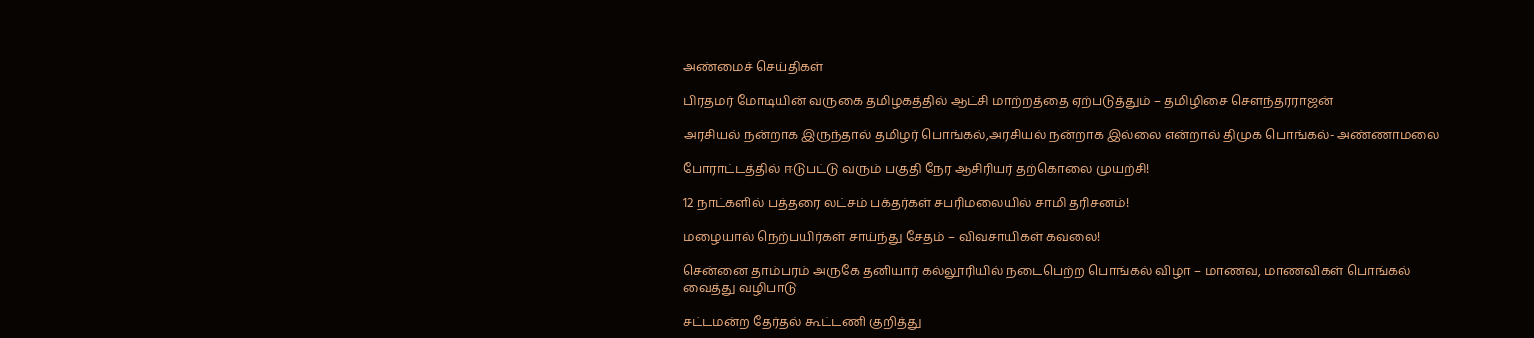அண்மைச் செய்திகள்

பிரதமர் மோடியின் வருகை தமிழகத்தில் ஆட்சி மாற்றத்தை ஏற்படுத்தும் – தமிழிசை சௌந்தரராஜன்

அரசியல் நன்றாக இருந்தால் தமிழர் பொங்கல்,அரசியல் நன்றாக இல்லை என்றால் திமுக பொங்கல்- அண்ணாமலை

போராட்டத்தில் ஈடுபட்டு வரும் பகுதி நேர ஆசிரியர் தற்கொலை முயற்சி!

12 நாட்களில் பத்தரை லட்சம் பக்தர்கள் சபரிமலையில் சாமி தரிசனம்!

மழையால் நெற்பயிர்கள் சாய்ந்து சேதம் – விவசாயிகள் கவலை!

சென்னை தாம்பரம் அருகே தனியார் கல்லூரியில் நடைபெற்ற பொங்கல் விழா – மாணவ, மாணவிகள் பொங்கல் வைத்து வழிபாடு

சட்டமன்ற தேர்தல் கூட்டணி குறித்து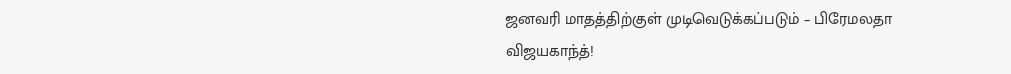ஜனவரி மாதத்திற்குள் முடிவெடுக்கப்படும் – பிரேமலதா விஜயகாந்த்!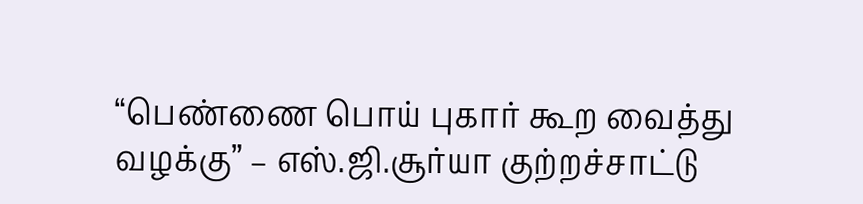“பெண்ணை பொய் புகார் கூற வைத்து வழக்கு” – எஸ்.ஜி.சூர்யா குற்றச்சாட்டு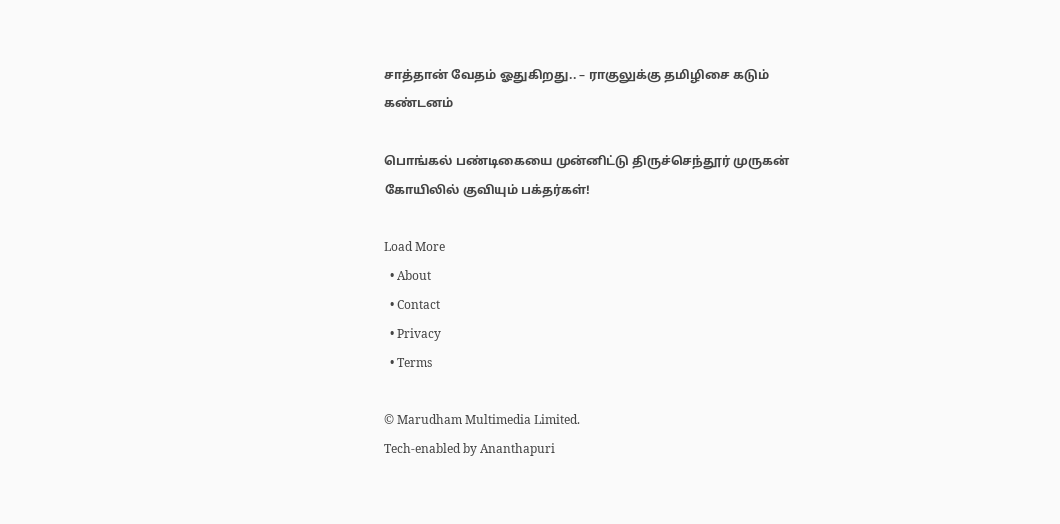சாத்தான் வேதம் ஓதுகிறது.. – ராகுலுக்கு தமிழிசை கடும் கண்டனம்

பொங்கல் பண்டிகையை முன்னிட்டு திருச்செந்தூர் முருகன் கோயிலில் குவியும் பக்தர்கள்!

Load More
  • About
  • Contact
  • Privacy
  • Terms

© Marudham Multimedia Limited.
Tech-enabled by Ananthapuri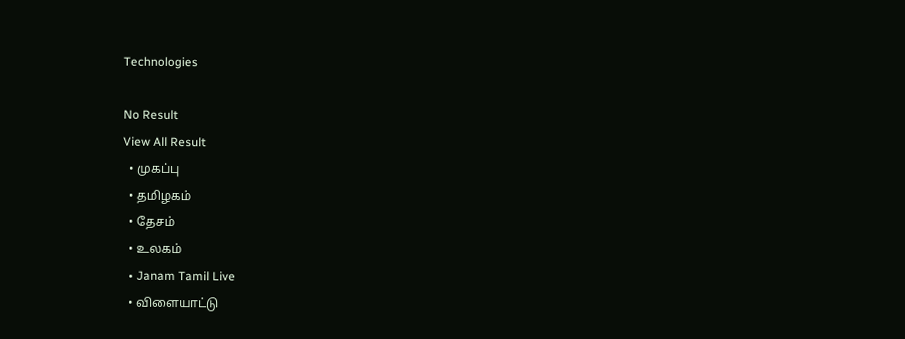Technologies

No Result
View All Result
  • முகப்பு
  • தமிழகம்
  • தேசம்
  • உலகம்
  • Janam Tamil Live
  • விளையாட்டு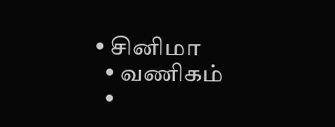• சினிமா
  • வணிகம்
  •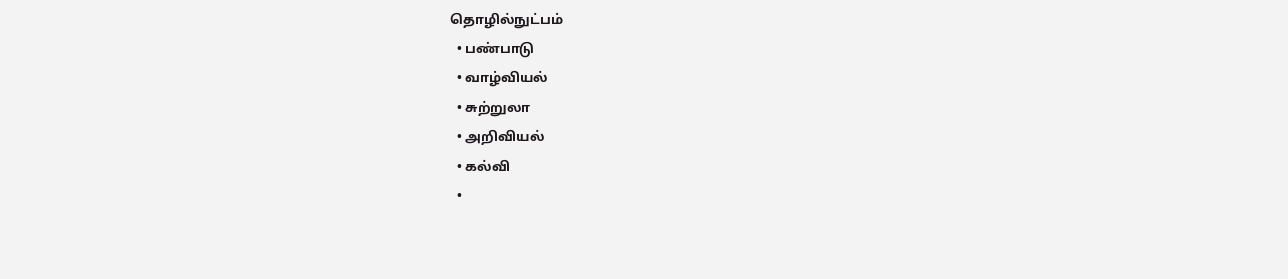தொழில்நுட்பம்
  • பண்பாடு
  • வாழ்வியல்
  • சுற்றுலா
  • அறிவியல்
  • கல்வி
  •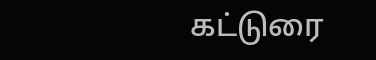கட்டுரை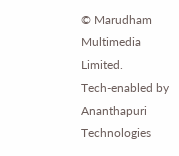© Marudham Multimedia Limited.
Tech-enabled by Ananthapuri Technologies